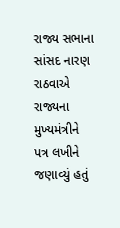રાજ્ય સભાના સાંસદ નારણ રાઠવાએ રાજ્યના મુખ્યમંત્રીને પત્ર લખીને જણાવ્યું હતું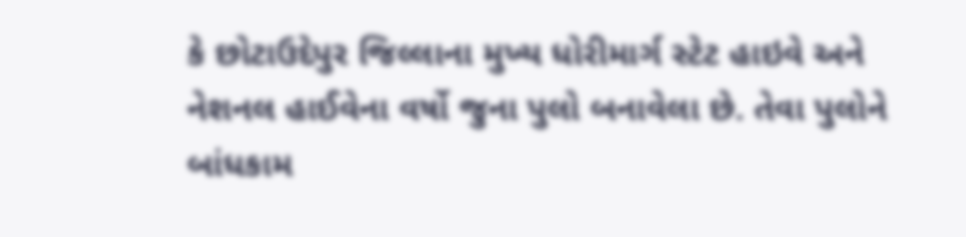કે છોટાઉદેપુર જિલ્લાના મુખ્ય ધોરીમાર્ગ સ્ટેટ હાઇવે અને નેશનલ હાઈવેના વર્ષો જુના પુલો બનાવેલા છે. તેવા પુલોને બાંધકામ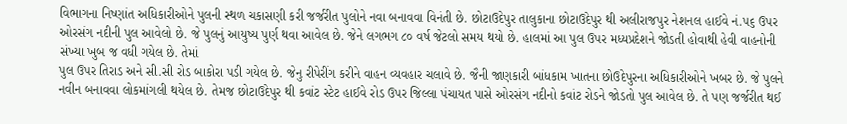વિભાગના નિષ્ણાંત અધિકારીઓને પુલની સ્થળ ચકાસણી કરી જર્જરીત પુલોને નવા બનાવવા વિનંતી છે. છોટાઉદેપુર તાલુકાના છોટાઉદેપુર થી અલીરાજપુર નેશનલ હાઈવે નં.૫૬ ઉપર ઓરસંગ નદીની પુલ આવેલો છે. જે પુલનું આયુષ્ય પુર્ણ થવા આવેલ છે. જેને લગભગ ૮૦ વર્ષ જેટલો સમય થયો છે. હાલમાં આ પુલ ઉપર મધ્યપ્રદેશને જોડતી હોવાથી હેવી વાહનોની સંખ્યા ખુબ જ વધી ગયેલ છે. તેમાં
પુલ ઉપર તિરાડ અને સી.સી રોડ બાકોરા પડી ગયેલ છે. જેનુ રીપેરીંગ કરીને વાહન વ્યવહાર ચલાવે છે. જૈની જાણકારી બાંધકામ ખાતના છોઉદેપુરના અધિકારીઓને ખબર છે. જે પુલને નવીન બનાવવા લોકમાંગલી થયેલ છે. તેમજ છોટાઉદેપુર થી કવાંટ સ્ટેટ હાઈવે રોડ ઉપર જિલ્લા પંચાયત પાસે ઓરસંગ નદીનો કવાંટ રોડને જોડતો પુલ આવેલ છે. તે પણ જર્જરીત થઈ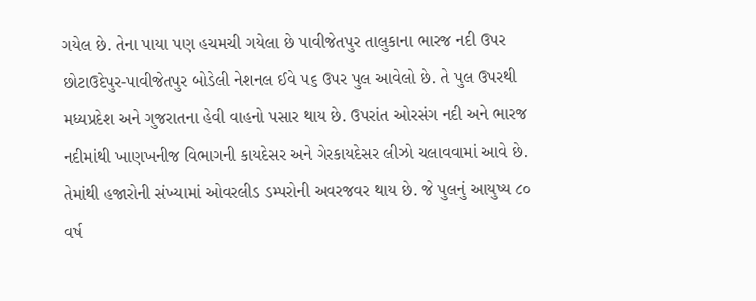ગયેલ છે. તેના પાયા પણ હચમચી ગયેલા છે પાવીજેતપુર તાલુકાના ભારજ નદી ઉપર છોટાઉદેપુર-પાવીજેતપુર બોડેલી નેશનલ ઈવે ૫૬ ઉપર પુલ આવેલો છે. તે પુલ ઉપરથી મધ્યપ્રદેશ અને ગુજરાતના હેવી વાહનો પસાર થાય છે. ઉપરાંત ઓરસંગ નદી અને ભારજ નદીમાંથી ખાણખનીજ વિભાગની કાયદેસર અને ગેરકાયદેસર લીઝો ચલાવવામાં આવે છે. તેમાંથી હજારોની સંખ્યામાં ઓવરલીડ ડમ્પરોની અવરજવર થાય છે. જે પુલનું આયુષ્ય ૮૦ વર્ષ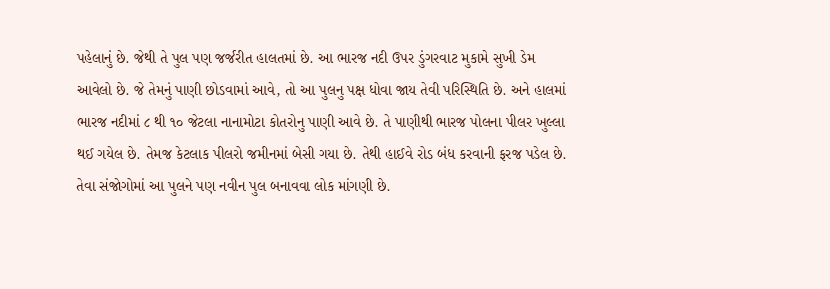પહેલાનું છે. જેથી તે પુલ પણ જર્જરીત હાલતમાં છે. આ ભારજ નદી ઉપર ડુંગરવાટ મુકામે સુખી ડેમ આવેલો છે. જે તેમનું પાણી છોડવામાં આવે, તો આ પુલનુ પક્ષ ધોવા જાય તેવી પરિસ્થિતિ છે. અને હાલમાં ભારજ નદીમાં ૮ થી ૧૦ જેટલા નાનામોટા કોતરોનુ પાણી આવે છે. તે પાણીથી ભારજ પોલના પીલર ખુલ્લા થઈ ગયેલ છે. તેમજ કેટલાક પીલરો જમીનમાં બેસી ગયા છે. તેથી હાઈવે રોડ બંધ કરવાની ફરજ પડેલ છે. તેવા સંજોગોમાં આ પુલને પણ નવીન પુલ બનાવવા લોક માંગણી છે.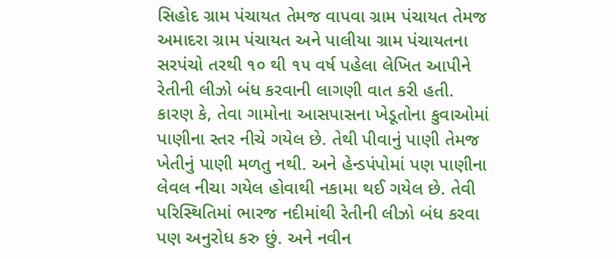સિહોદ ગ્રામ પંચાયત તેમજ વાપવા ગ્રામ પંચાયત તેમજ અમાદરા ગ્રામ પંચાયત અને પાલીયા ગ્રામ પંચાયતના સરપંચો તરથી ૧૦ થી ૧૫ વર્ષ પહેલા લેખિત આપીને રેતીની લીઝો બંધ કરવાની લાગણી વાત કરી હતી. કારણ કે, તેવા ગામોના આસપાસના ખેડૂતોના કુવાઓમાં પાણીના સ્તર નીચે ગયેલ છે. તેથી પીવાનું પાણી તેમજ ખેતીનું પાણી મળતુ નથી. અને હેન્ડપંપોમાં પણ પાણીના લેવલ નીચા ગયેલ હોવાથી નકામા થઈ ગયેલ છે. તેવી પરિસ્થિતિમાં ભારજ નદીમાંથી રેતીની લીઝો બંધ કરવા પણ અનુરોધ કરુ છું. અને નવીન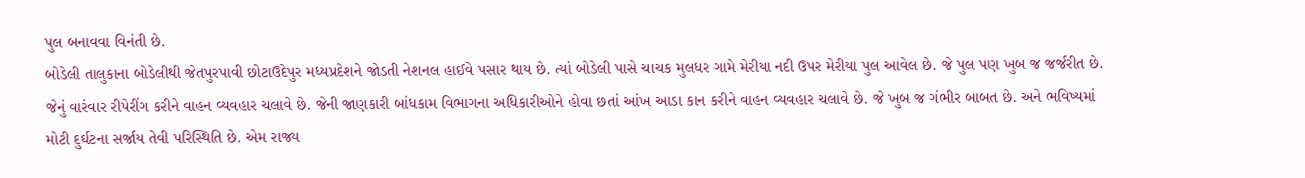પુલ બનાવવા વિનંતી છે.
બોડેલી તાલુકાના બોડેલીથી જેતપુરપાવી છોટાઉદેપુર મધ્યપ્રદેશને જોડતી નેશનલ હાઈવે પસાર થાય છે. ત્યાં બોડેલી પાસે ચાચક મુલધર ગામે મેરીયા નદી ઉપર મેરીયા પુલ આવેલ છે. જે પુલ પણ ખુબ જ જર્જરીત છે. જેનું વારંવાર રીપેરીંગ કરીને વાહન વ્યવહાર ચલાવે છે. જેની જાણકારી બાંધકામ વિભાગના અધિકારીઓને હોવા છતાં આંખ આડા કાન કરીને વાહન વ્યવહાર ચલાવે છે. જે ખુબ જ ગંભીર બાબત છે. અને ભવિષ્યમાં મોટી દુર્ઘટના સર્જાય તેવી પરિસ્થિતિ છે. એમ રાજ્ય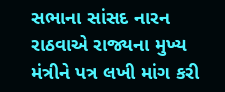સભાના સાંસદ નારન રાઠવાએ રાજ્યના મુખ્ય મંત્રીને પત્ર લખી માંગ કરી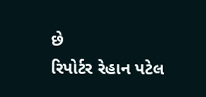છે
રિપોર્ટર રેહાન પટેલ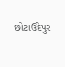છોટાઉદેપુર